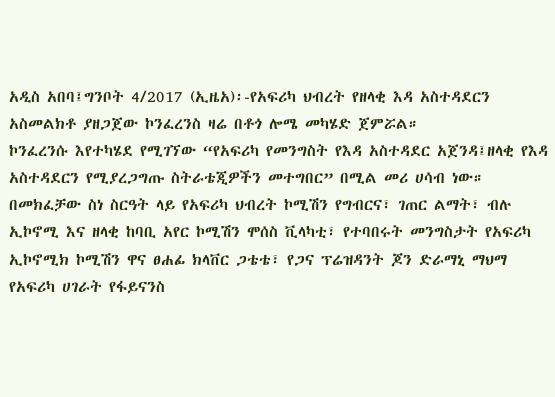አዲስ አበባ፤ግንቦት 4/2017 (ኢዜአ)፡-የአፍሪካ ህብረት የዘላቂ እዳ አስተዳደርን አስመልክቶ ያዘጋጀው ኮንፈረንስ ዛሬ በቶጎ ሎሜ መካሄድ ጀምሯል።
ኮንፈረንሱ እየተካሄደ የሚገኘው “የአፍሪካ የመንግስት የእዳ አስተዳደር አጀንዳ፤ዘላቂ የእዳ አስተዳደርን የሚያረጋግጡ ስትራቴጂዎችን መተግበር” በሚል መሪ ሀሳብ ነው።
በመክፈቻው ስነ ስርዓት ላይ የአፍሪካ ህብረት ኮሚሽን የግብርና፣ ገጠር ልማት፣ ብሉ ኢኮኖሚ እና ዘላቂ ከባቢ አየር ኮሚሽን ሞሰስ ቪላካቲ፣ የተባበሩት መንግስታት የአፍሪካ ኢኮኖሚክ ኮሚሽን ዋና ፀሐፊ ክላቨር ጋቴቴ፣ የጋና ፕሬዝዳንት ጆን ድራማኒ ማህማ የአፍሪካ ሀገራት የፋይናንስ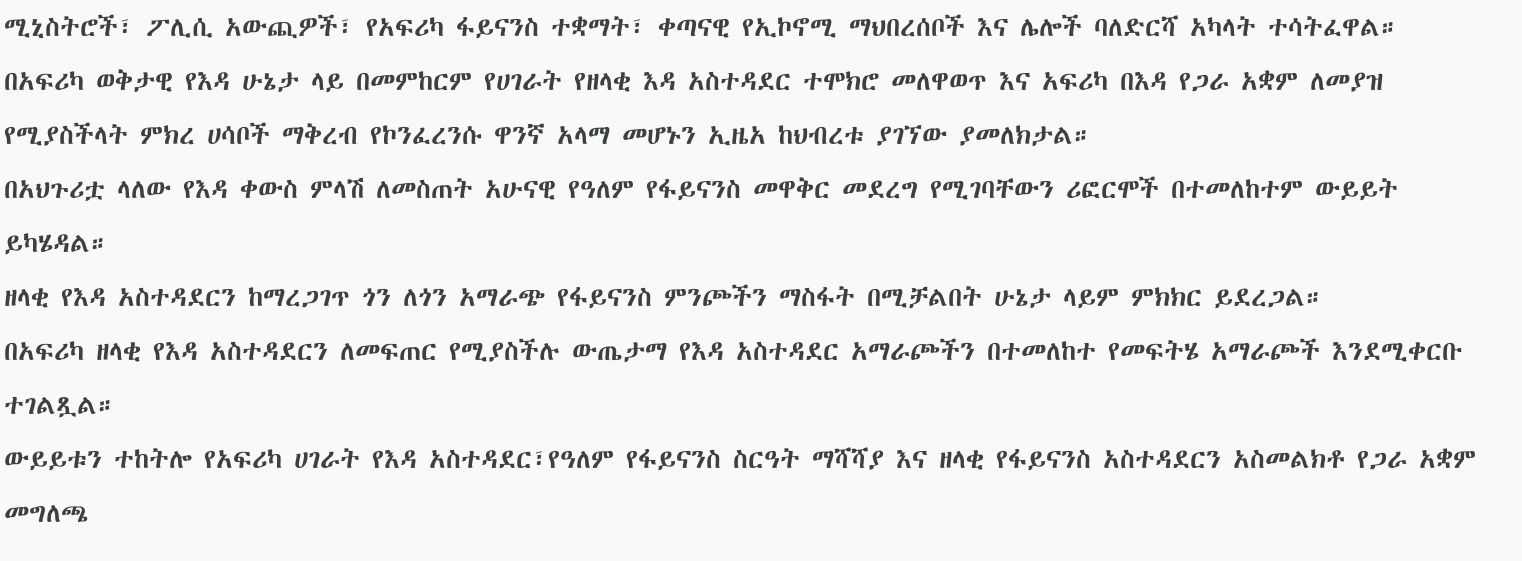ሚኒስትሮች፣ ፖሊሲ አውጪዎች፣ የአፍሪካ ፋይናንስ ተቋማት፣ ቀጣናዊ የኢኮኖሚ ማህበረሰቦች እና ሌሎች ባለድርሻ አካላት ተሳትፈዋል።
በአፍሪካ ወቅታዊ የእዳ ሁኔታ ላይ በመምከርም የሀገራት የዘላቂ እዳ አስተዳደር ተሞክሮ መለዋወጥ እና አፍሪካ በእዳ የጋራ አቋም ለመያዝ የሚያስችላት ምክረ ሀሳቦች ማቅረብ የኮንፈረንሱ ዋንኛ አላማ መሆኑን ኢዜአ ከህብረቱ ያገኘው ያመለክታል።
በአህጉሪቷ ላለው የእዳ ቀውስ ምላሽ ለመስጠት አሁናዊ የዓለም የፋይናንስ መዋቅር መደረግ የሚገባቸውን ሪፎርሞች በተመለከተም ውይይት ይካሄዳል።
ዘላቂ የእዳ አስተዳደርን ከማረጋገጥ ጎን ለጎን አማራጭ የፋይናንስ ምንጮችን ማስፋት በሚቻልበት ሁኔታ ላይም ምክክር ይደረጋል።
በአፍሪካ ዘላቂ የእዳ አስተዳደርን ለመፍጠር የሚያስችሉ ውጤታማ የእዳ አስተዳደር አማራጮችን በተመለከተ የመፍትሄ አማራጮች እንደሚቀርቡ ተገልጿል።
ውይይቱን ተከትሎ የአፍሪካ ሀገራት የእዳ አስተዳደር፣የዓለም የፋይናንስ ስርዓት ማሻሻያ እና ዘላቂ የፋይናንስ አስተዳደርን አስመልክቶ የጋራ አቋም መግለጫ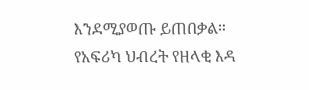እንደሚያወጡ ይጠበቃል።
የአፍሪካ ህብረት የዘላቂ እዳ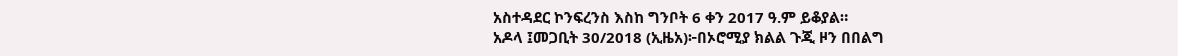አስተዳደር ኮንፍረንስ እስከ ግንቦት 6 ቀን 2017 ዓ.ም ይቆያል።
አዶላ ፤መጋቢት 30/2018 (ኢዜአ)፦በኦሮሚያ ክልል ጉጂ ዞን በበልግ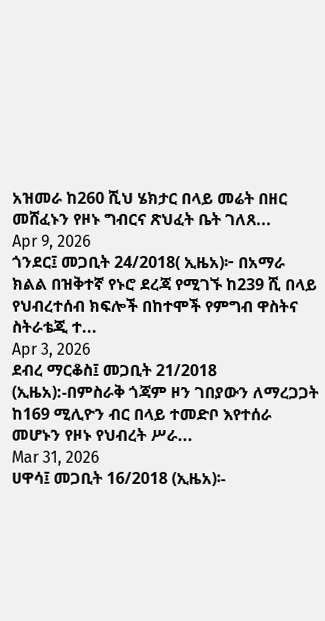አዝመራ ከ260 ሺህ ሄክታር በላይ መሬት በዘር መሸፈኑን የዞኑ ግብርና ጽህፈት ቤት ገለጸ...
Apr 9, 2026
ጎንደር፤ መጋቢት 24/2018( ኢዜአ)፦ በአማራ ክልል በዝቅተኛ የኑሮ ደረጃ የሚገኙ ከ239 ሺ በላይ የህብረተሰብ ክፍሎች በከተሞች የምግብ ዋስትና ስትራቴጂ ተ...
Apr 3, 2026
ደብረ ማርቆስ፤ መጋቢት 21/2018 (ኢዜአ):-በምስራቅ ጎጃም ዞን ገበያውን ለማረጋጋት ከ169 ሚሊዮን ብር በላይ ተመድቦ እየተሰራ መሆኑን የዞኑ የህብረት ሥራ...
Mar 31, 2026
ሀዋሳ፤ መጋቢት 16/2018 (ኢዜአ)፡-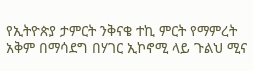የኢትዮጵያ ታምርት ንቅናቄ ተኪ ምርት የማምረት አቅም በማሳደግ በሃገር ኢኮኖሚ ላይ ጉልህ ሚና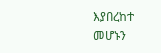እያበረከተ መሆኑን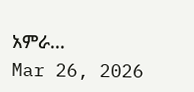አምራ...
Mar 26, 2026